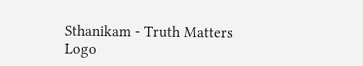Sthanikam - Truth Matters
Logo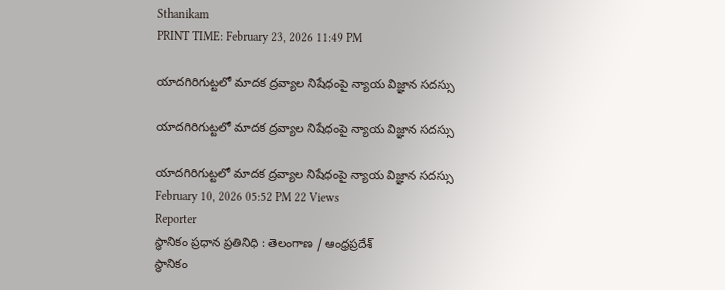Sthanikam
PRINT TIME: February 23, 2026 11:49 PM

యాదగిరిగుట్టలో మాదక ద్రవ్యాల నిషేధంపై న్యాయ విజ్ఞాన సదస్సు

యాదగిరిగుట్టలో మాదక ద్రవ్యాల నిషేధంపై న్యాయ విజ్ఞాన సదస్సు

యాదగిరిగుట్టలో మాదక ద్రవ్యాల నిషేధంపై న్యాయ విజ్ఞాన సదస్సు
February 10, 2026 05:52 PM 22 Views
Reporter
స్థానికం ప్రధాన ప్రతినిధి : తెలంగాణ / ఆంధ్రప్రదేశ్
స్థానికం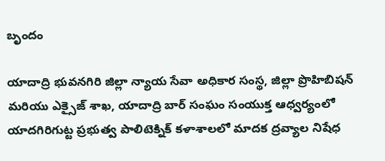బృందం

యాదాద్రి భువనగిరి జిల్లా న్యాయ సేవా అధికార సంస్థ, జిల్లా ప్రొహిబిషన్ మరియు ఎక్సైజ్ శాఖ, యాదాద్రి బార్ సంఘం సంయుక్త ఆధ్వర్యంలో యాదగిరిగుట్ట ప్రభుత్వ పాలిటెక్నిక్ కళాశాలలో మాదక ద్రవ్యాల నిషేధ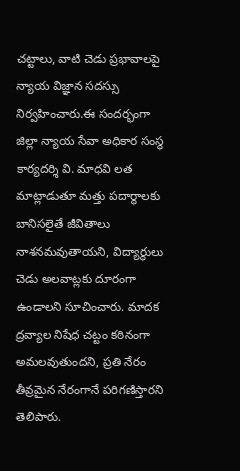చట్టాలు, వాటి చెడు ప్రభావాలపై న్యాయ విజ్ఞాన సదస్సు నిర్వహించారు.ఈ సందర్భంగా జిల్లా న్యాయ సేవా అధికార సంస్థ కార్యదర్శి వి. మాధవి లత మాట్లాడుతూ మత్తు పదార్థాలకు బానిసలైతే జీవితాలు నాశనమవుతాయని, విద్యార్థులు చెడు అలవాట్లకు దూరంగా ఉండాలని సూచించారు. మాదక ద్రవ్యాల నిషేధ చట్టం కఠినంగా అమలవుతుందని, ప్రతి నేరం తీవ్రమైన నేరంగానే పరిగణిస్తారని తెలిపారు.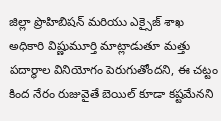జిల్లా ప్రొహిబిషన్ మరియు ఎక్సైజ్ శాఖ అధికారి విష్ణుమూర్తి మాట్లాడుతూ మత్తు పదార్థాల వినియోగం పెరుగుతోందని, ఈ చట్టం కింద నేరం రుజువైతే బెయిల్ కూడా కష్టమేనని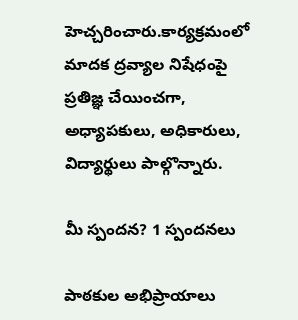హెచ్చరించారు.కార్యక్రమంలో మాదక ద్రవ్యాల నిషేధంపై ప్రతిజ్ఞ చేయించగా, అధ్యాపకులు, అధికారులు, విద్యార్థులు పాల్గొన్నారు.

మీ స్పందన? 1 స్పందనలు

పాఠకుల అభిప్రాయాలు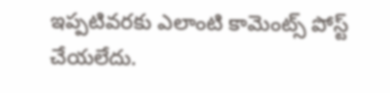ఇప్పటివరకు ఎలాంటి కామెంట్స్ పోస్ట్ చేయలేదు.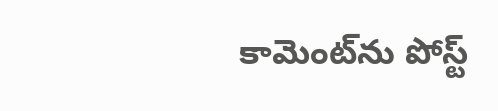కామెంట్‌ను పోస్ట్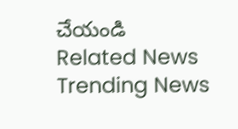చేయండి
Related News
Trending News